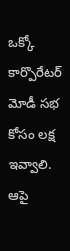ఒక్కో కార్పొరేట‌ర్ మోడీ స‌భ కోసం ల‌క్ష ఇవ్వాలి. ఆపై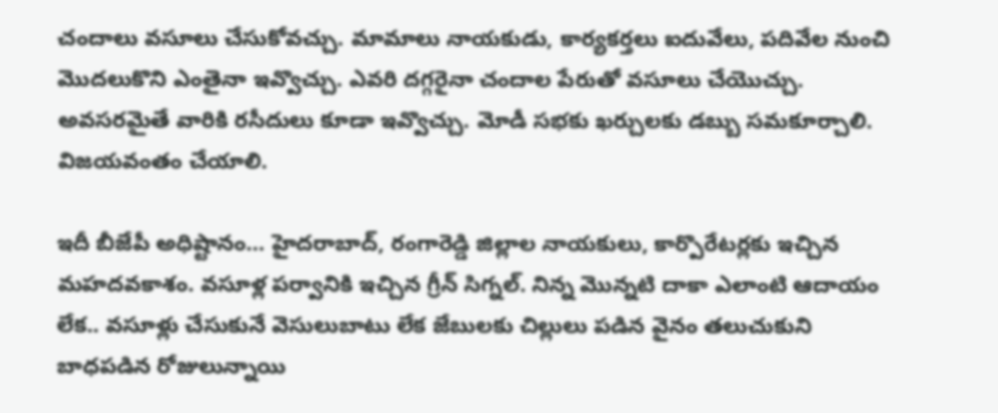చందాలు వ‌సూలు చేసుకోవ‌చ్చు. మామాలు నాయ‌కుడు, కార్య‌క‌ర్త‌లు ఐదువేలు, ప‌దివేల నుంచి మొద‌లుకొని ఎంతైనా ఇవ్వొచ్చు. ఎవ‌రి ద‌గ్గ‌రైనా చందాల పేరుతో వ‌సూలు చేయొచ్చు. అవ‌స‌ర‌మైతే వారికి ర‌సీదులు కూడా ఇవ్వొచ్చు. మోడీ స‌భ‌కు ఖ‌ర్చుల‌కు డ‌బ్బు స‌మ‌కూర్చాలి. విజ‌య‌వంతం చేయాలి.

ఇదీ బీజేపీ అధిష్టానం… హైద‌రాబాద్‌, రంగారెడ్డి జిల్లాల నాయ‌కులు, కార్పొరేట‌ర్ల‌కు ఇచ్చిన మ‌హ‌ద‌వ‌కాశం. వ‌సూళ్ల ప‌ర్వానికి ఇచ్చిన గ్రీన్ సిగ్న‌ల్. నిన్న మొన్న‌టి దాకా ఎలాంటి ఆదాయం లేక‌.. వ‌సూళ్లు చేసుకునే వెసులుబాటు లేక జేబుల‌కు చిల్లులు ప‌డిన వైనం త‌లుచుకుని బాధ‌ప‌డిన రోజులున్నాయి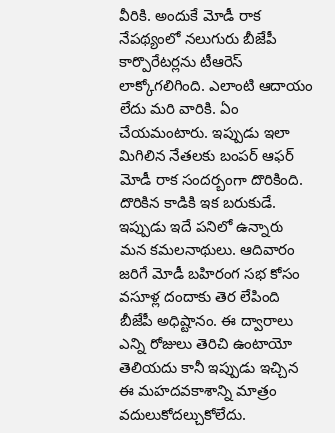వీరికి. అందుకే మోడీ రాక నేప‌థ్యంలో న‌లుగురు బీజేపీ కార్పొరేట‌ర్ల‌ను టీఆరెస్ లాక్కోగ‌లిగింది. ఎలాంటి ఆదాయం లేదు మ‌రి వారికి. ఏం చేయ‌మంటారు. ఇప్పుడు ఇలా మిగిలిన నేత‌ల‌కు బంప‌ర్ ఆఫ‌ర్ మోడీ రాక సంద‌ర్బంగా దొరికింది. దొరికిన కాడికి ఇక బ‌రుకుడే. ఇప్పుడు ఇదే ప‌నిలో ఉన్నారు మ‌న క‌మ‌ల‌నాథులు. ఆదివారం జ‌రిగే మోడీ బ‌హిరంగ స‌భ కోసం వసూళ్ల దందాకు తెర లేపింది బీజేపీ అధిష్టానం. ఈ ద్వారాలు ఎన్ని రోజులు తెరిచి ఉంటాయో తెలియ‌దు కానీ ఇప్పుడు ఇచ్చిన ఈ మ‌హ‌ద‌వ‌కాశాన్ని మాత్రం వ‌దులుకోద‌ల్చుకోలేదు.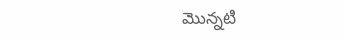మొన్న‌టి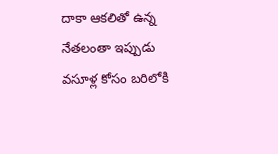దాకా ఆక‌లితో ఉన్న నేత‌లంతా ఇప్పుడు వ‌సూళ్ల కోసం బ‌రిలోకి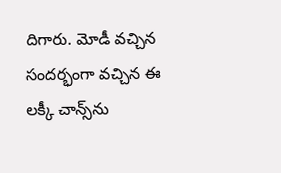దిగారు. మోడీ వ‌చ్చిన సంద‌ర్భంగా వ‌చ్చిన ఈ ల‌క్కీ చాన్స్‌ను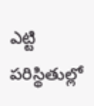ఎట్టి ప‌రిస్థితుల్లో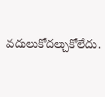వ‌దులుకోద‌ల్చుకోలేదు.